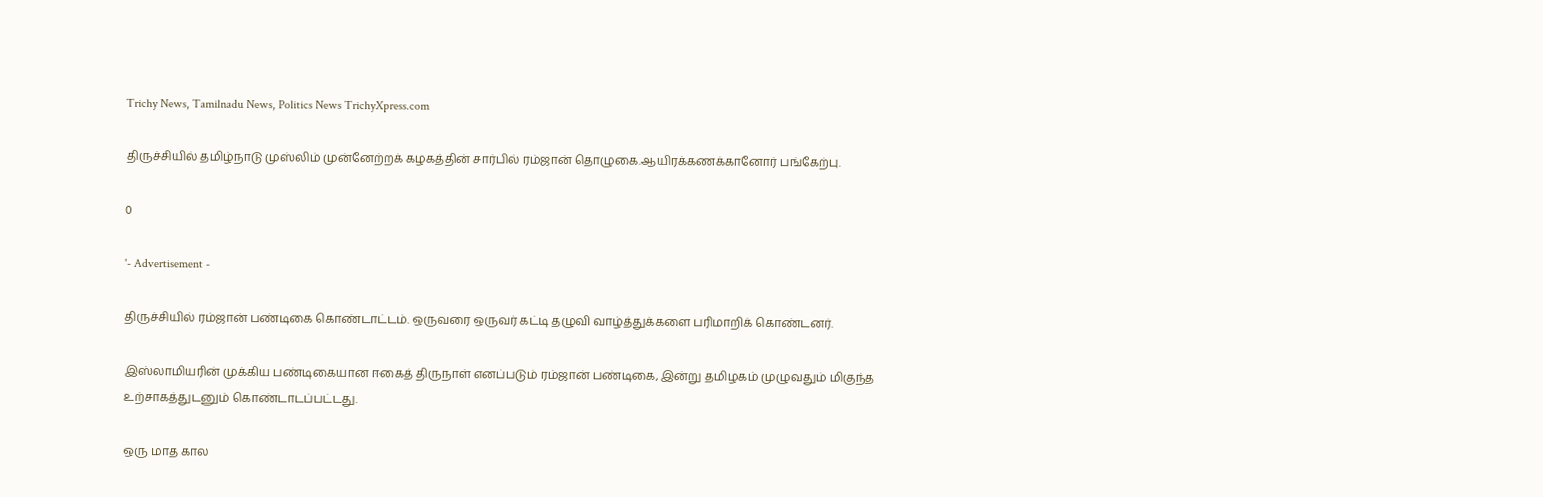Trichy News, Tamilnadu News, Politics News TrichyXpress.com

திருச்சியில் தமிழ்நாடு முஸ்லிம் முன்னேற்றக் கழகத்தின் சார்பில் ரம்ஜான் தொழுகை.ஆயிரக்கணக்கானோர் பங்கேற்பு.

0

'- Advertisement -

திருச்சியில் ரம்ஜான் பண்டிகை கொண்டாட்டம். ஒருவரை ஒருவர் கட்டி தழுவி வாழ்த்துக்களை பரிமாறிக் கொண்டனர்.

இஸ்லாமியரின் முக்கிய பண்டிகையான ஈகைத் திருநாள் எனப்படும் ரம்ஜான் பண்டிகை, இன்று தமிழகம் முழுவதும் மிகுந்த உற்சாகத்துடனும் கொண்டாடப்பட்டது.

ஒரு மாத கால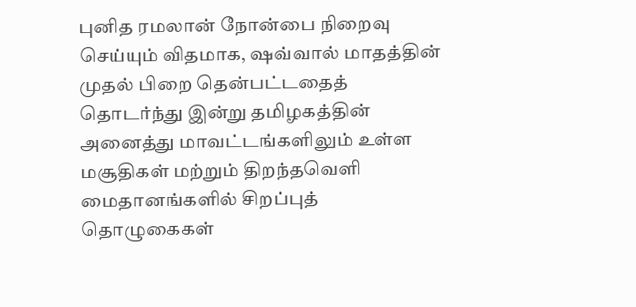புனித ரமலான் நோன்பை நிறைவு செய்யும் விதமாக, ஷவ்வால் மாதத்தின் முதல் பிறை தென்பட்டதைத் தொடர்ந்து இன்று தமிழகத்தின் அனைத்து மாவட்டங்களிலும் உள்ள மசூதிகள் மற்றும் திறந்தவெளி மைதானங்களில் சிறப்புத் தொழுகைகள்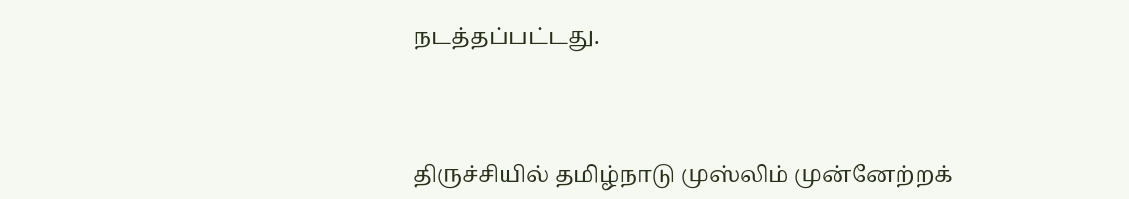நடத்தப்பட்டது.



திருச்சியில் தமிழ்நாடு முஸ்லிம் முன்னேற்றக்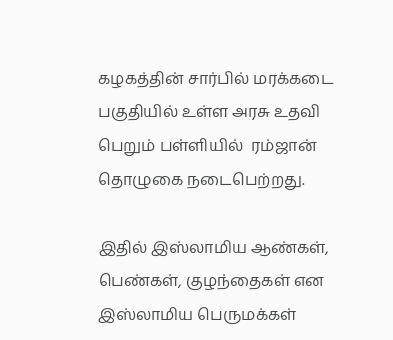கழகத்தின் சார்பில் மரக்கடை பகுதியில் உள்ள அரசு உதவி பெறும் பள்ளியில்  ரம்ஜான் தொழுகை நடைபெற்றது.

இதில் இஸ்லாமிய ஆண்கள், பெண்கள், குழந்தைகள் என இஸ்லாமிய பெருமக்கள்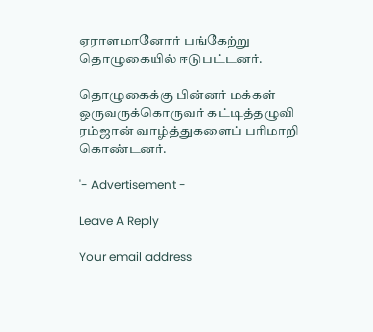ஏராளமானோர் பங்கேற்று தொழுகையில் ஈடுபட்டனர்.

தொழுகைக்கு பின்னர் மக்கள் ஒருவருக்கொருவர் கட்டித்தழுவி ரம்ஜான் வாழ்த்துகளைப் பரிமாறி கொண்டனர்.

'- Advertisement -

Leave A Reply

Your email address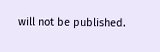will not be published.